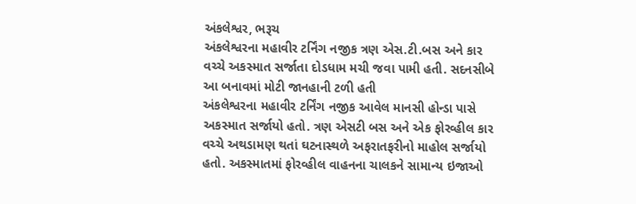અંકલેશ્વર, ભરૂચ
અંકલેશ્વરના મહાવીર ટર્નિંગ નજીક ત્રણ એસ.ટી.બસ અને કાર વચ્ચે અકસ્માત સર્જાતા દોડધામ મચી જવા પામી હતી. સદનસીબે આ બનાવમાં મોટી જાનહાની ટળી હતી
અંકલેશ્વરના મહાવીર ટર્નિંગ નજીક આવેલ માનસી હોન્ડા પાસે અકસ્માત સર્જાયો હતો. ત્રણ એસટી બસ અને એક ફોરવ્હીલ કાર વચ્ચે અથડામણ થતાં ઘટનાસ્થળે અફરાતફરીનો માહોલ સર્જાયો હતો. અકસ્માતમાં ફોરવ્હીલ વાહનના ચાલકને સામાન્ય ઇજાઓ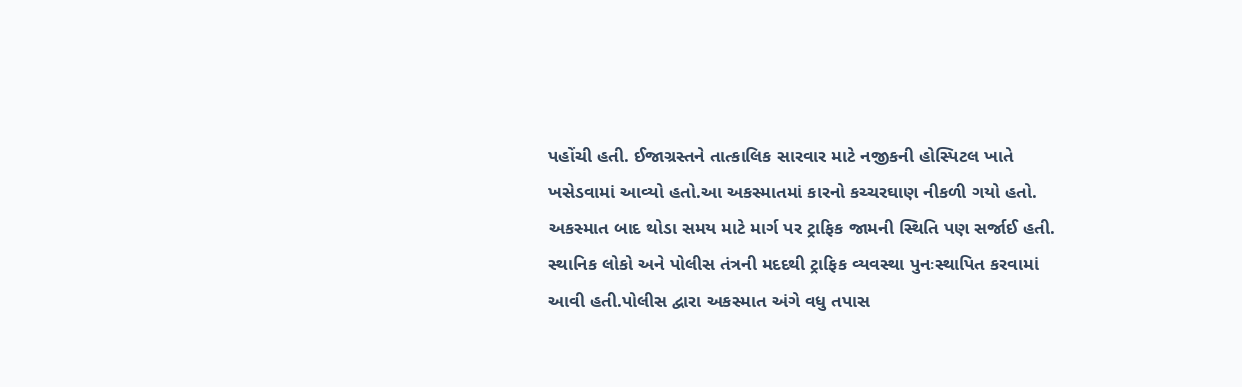પહોંચી હતી. ઈજાગ્રસ્તને તાત્કાલિક સારવાર માટે નજીકની હોસ્પિટલ ખાતે ખસેડવામાં આવ્યો હતો.આ અકસ્માતમાં કારનો કચ્ચરઘાણ નીકળી ગયો હતો. અકસ્માત બાદ થોડા સમય માટે માર્ગ પર ટ્રાફિક જામની સ્થિતિ પણ સર્જાઈ હતી. સ્થાનિક લોકો અને પોલીસ તંત્રની મદદથી ટ્રાફિક વ્યવસ્થા પુનઃસ્થાપિત કરવામાં આવી હતી.પોલીસ દ્વારા અકસ્માત અંગે વધુ તપાસ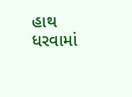હાથ ધરવામાં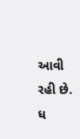આવી રહી છે.
ધ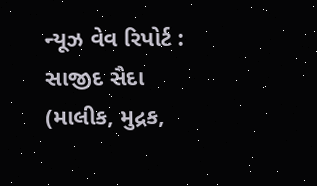ન્યૂઝ વેવ રિપોર્ટ : સાજીદ સૈદા (માલીક, મુદ્રક,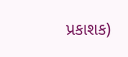પ્રકાશક)